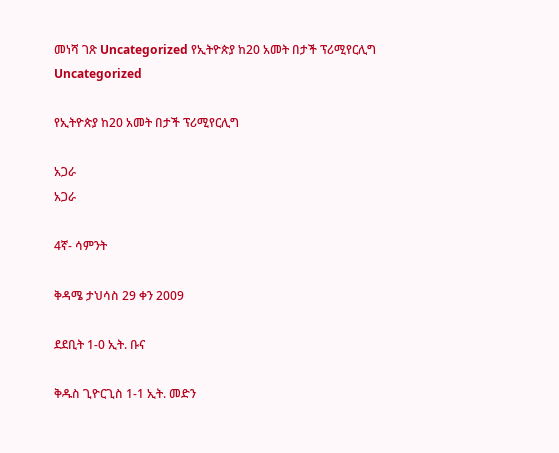መነሻ ገጽ Uncategorized የኢትዮጵያ ከ20 አመት በታች ፕሪሚየርሊግ
Uncategorized

የኢትዮጵያ ከ20 አመት በታች ፕሪሚየርሊግ

አጋራ
አጋራ

4ኛ- ሳምንት

ቅዳሜ ታህሳስ 29 ቀን 2009

ደደቢት 1-0 ኢት. ቡና

ቅዱስ ጊዮርጊስ 1-1 ኢት. መድን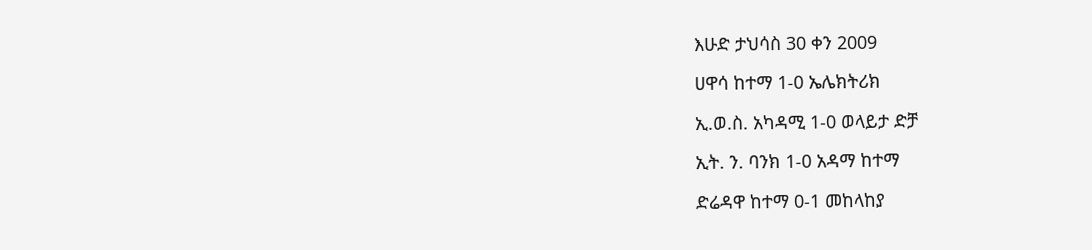እሁድ ታህሳስ 30 ቀን 2009

ሀዋሳ ከተማ 1-0 ኤሌክትሪክ

ኢ.ወ.ስ. አካዳሚ 1-0 ወላይታ ድቻ

ኢት. ን. ባንክ 1-0 አዳማ ከተማ

ድሬዳዋ ከተማ 0-1 መከላከያ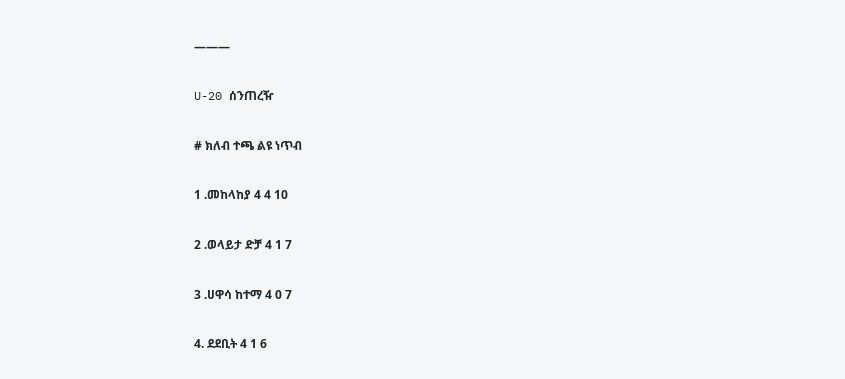———

U-20 ሰንጠረዥ

# ክለብ ተጫ ልዩ ነጥብ

1 .መከላከያ 4 4 10

2 .ወላይታ ድቻ 4 1 7

3 .ሀዋሳ ከተማ 4 0 7

4. ደደቢት 4 1 6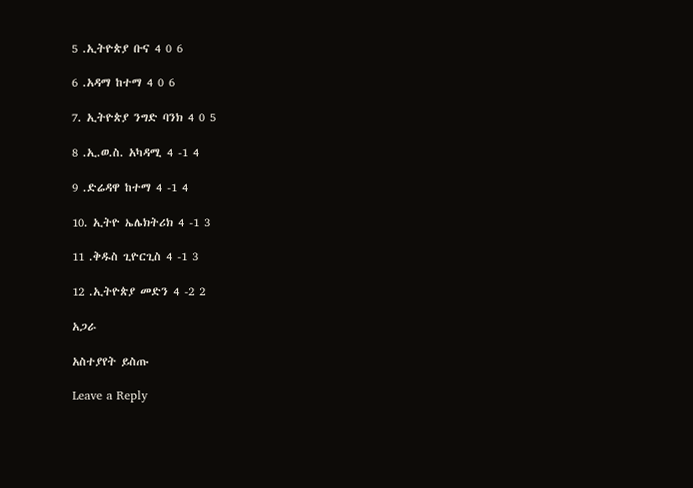5 .ኢትዮጵያ ቡና 4 0 6

6 .አዳማ ከተማ 4 0 6

7. ኢትዮጵያ ንግድ ባንክ 4 0 5

8 .ኢ.ወ.ስ. አካዳሚ 4 -1 4

9 .ድሬዳዋ ከተማ 4 -1 4

10. ኢትዮ ኤሌክትሪክ 4 -1 3

11 .ቅዱስ ጊዮርጊስ 4 -1 3

12 .ኢትዮጵያ መድን 4 -2 2

አጋራ

አስተያየት ይስጡ

Leave a Reply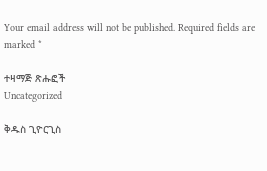Your email address will not be published. Required fields are marked *

ተዛማጅ ጽሑፎች
Uncategorized

ቅዱስ ጊዮርጊስ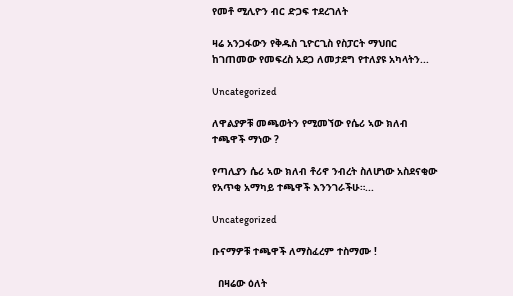የመቶ ሚሊዮን ብር ድጋፍ ተደረገለት

ዛሬ አንጋፋውን የቅዱስ ጊዮርጊስ የስፓርት ማህበር ከገጠመው የመፍረስ አደጋ ለመታደግ የተለያዩ አካላትን...

Uncategorized

ለዋልያዎቹ መጫወትን የሚመኘው የሴሪ ኣው ክለብ ተጫዋች ማነው ?

የጣሊያን ሴሪ ኣው ክለብ ቶሪኖ ንብረት ስለሆነው አስደናቂው የአጥቂ አማካይ ተጫዋች እንንገራችሁ።...

Uncategorized

ቡናማዎቹ ተጫዋች ለማስፈረም ተስማሙ !

  በዛሬው ዕለት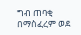ግብ ጠባቂ በማስፈረም ወደ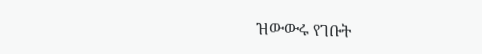ዝውውሩ የገቡት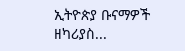ኢትዮጵያ ቡናማዎች ዘካሪያስ...